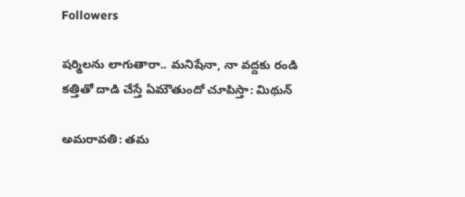Followers

షర్మిలను లాగుతారా.. మనిషేనా, నా వద్దకు రండి కత్తితో దాడి చేస్తే ఏమౌతుందో చూపిస్తా: మిథున్

అమరావతి: తమ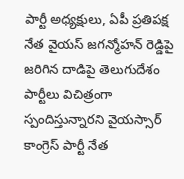పార్టీ అధ్యక్షులు, ఏపీ ప్రతిపక్ష నేత వైయస్ జగన్మోహన్ రెడ్డిపై జరిగిన దాడిపై తెలుగుదేశం పార్టీలు విచిత్రంగా స్పందిస్తున్నారని వైయస్సార్ కాంగ్రెస్ పార్టీ నేత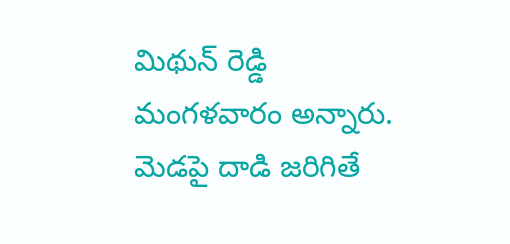మిథున్ రెడ్డి మంగళవారం అన్నారు. మెడపై దాడి జరిగితే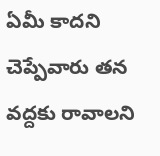ఏమీ కాదని చెప్పేవారు తన వద్దకు రావాలని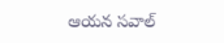ఆయన సవాల్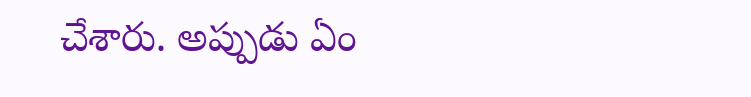చేశారు. అప్పుడు ఏం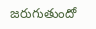జరుగుతుందో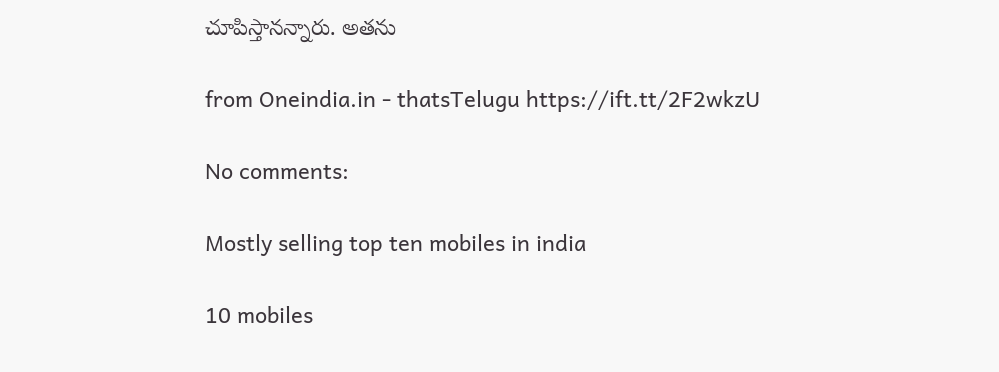చూపిస్తానన్నారు. అతను

from Oneindia.in - thatsTelugu https://ift.tt/2F2wkzU

No comments:

Mostly selling top ten mobiles in india

10 mobiles